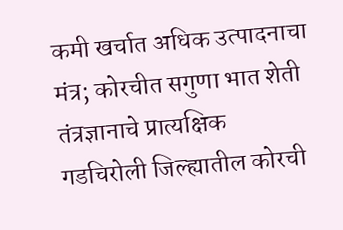कमी खर्चात अधिक उत्पादनाचा मंत्र; कोरचीत सगुणा भात शेती तंत्रज्ञानाचे प्रात्यक्षिक
गडचिरोली जिल्ह्यातील कोरची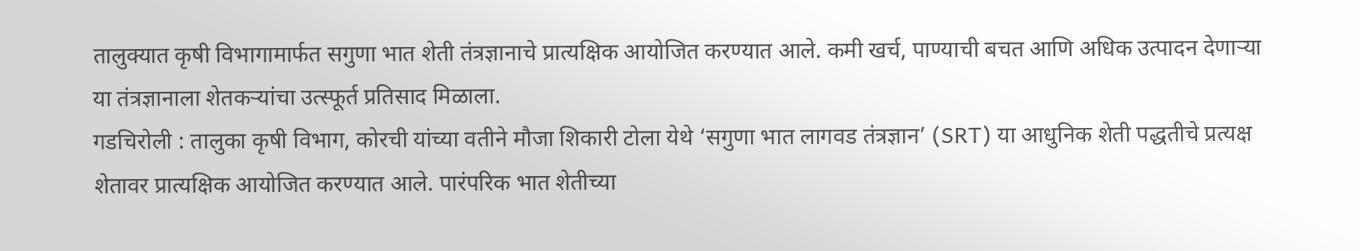तालुक्यात कृषी विभागामार्फत सगुणा भात शेती तंत्रज्ञानाचे प्रात्यक्षिक आयोजित करण्यात आले. कमी खर्च, पाण्याची बचत आणि अधिक उत्पादन देणाऱ्या या तंत्रज्ञानाला शेतकऱ्यांचा उत्स्फूर्त प्रतिसाद मिळाला.
गडचिरोली : तालुका कृषी विभाग, कोरची यांच्या वतीने मौजा शिकारी टोला येथे ‘सगुणा भात लागवड तंत्रज्ञान’ (SRT) या आधुनिक शेती पद्धतीचे प्रत्यक्ष शेतावर प्रात्यक्षिक आयोजित करण्यात आले. पारंपरिक भात शेतीच्या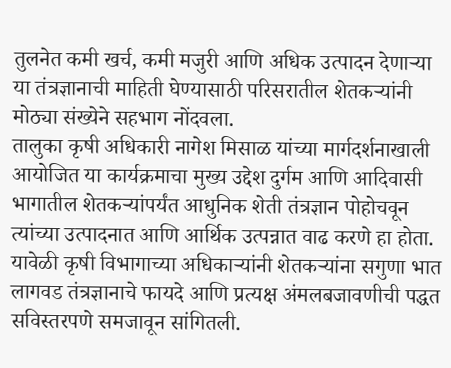तुलनेत कमी खर्च, कमी मजुरी आणि अधिक उत्पादन देणाऱ्या या तंत्रज्ञानाची माहिती घेण्यासाठी परिसरातील शेतकऱ्यांनी मोठ्या संख्येने सहभाग नोंदवला.
तालुका कृषी अधिकारी नागेश मिसाळ यांच्या मार्गदर्शनाखाली आयोजित या कार्यक्रमाचा मुख्य उद्देश दुर्गम आणि आदिवासी भागातील शेतकऱ्यांपर्यंत आधुनिक शेती तंत्रज्ञान पोहोचवून त्यांच्या उत्पादनात आणि आर्थिक उत्पन्नात वाढ करणे हा होता.
यावेळी कृषी विभागाच्या अधिकाऱ्यांनी शेतकऱ्यांना सगुणा भात लागवड तंत्रज्ञानाचे फायदे आणि प्रत्यक्ष अंमलबजावणीची पद्धत सविस्तरपणे समजावून सांगितली.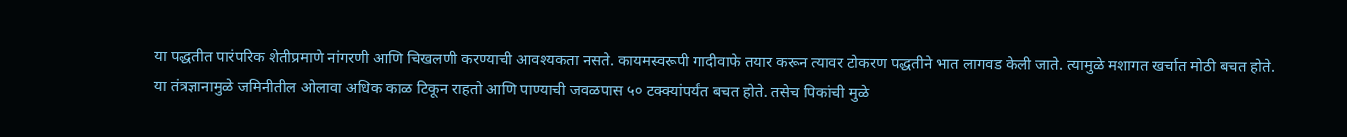या पद्धतीत पारंपरिक शेतीप्रमाणे नांगरणी आणि चिखलणी करण्याची आवश्यकता नसते. कायमस्वरूपी गादीवाफे तयार करून त्यावर टोकरण पद्धतीने भात लागवड केली जाते. त्यामुळे मशागत खर्चात मोठी बचत होते.
या तंत्रज्ञानामुळे जमिनीतील ओलावा अधिक काळ टिकून राहतो आणि पाण्याची जवळपास ५० टक्क्यांपर्यंत बचत होते. तसेच पिकांची मुळे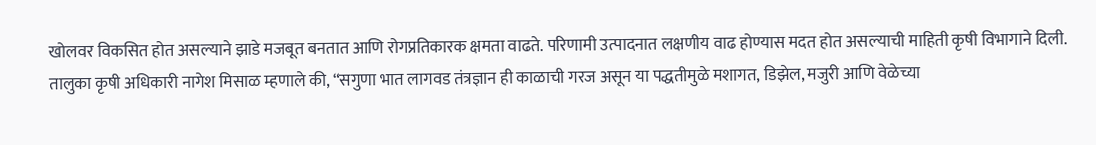खोलवर विकसित होत असल्याने झाडे मजबूत बनतात आणि रोगप्रतिकारक क्षमता वाढते. परिणामी उत्पादनात लक्षणीय वाढ होण्यास मदत होत असल्याची माहिती कृषी विभागाने दिली.
तालुका कृषी अधिकारी नागेश मिसाळ म्हणाले की, “सगुणा भात लागवड तंत्रज्ञान ही काळाची गरज असून या पद्धतीमुळे मशागत, डिझेल, मजुरी आणि वेळेच्या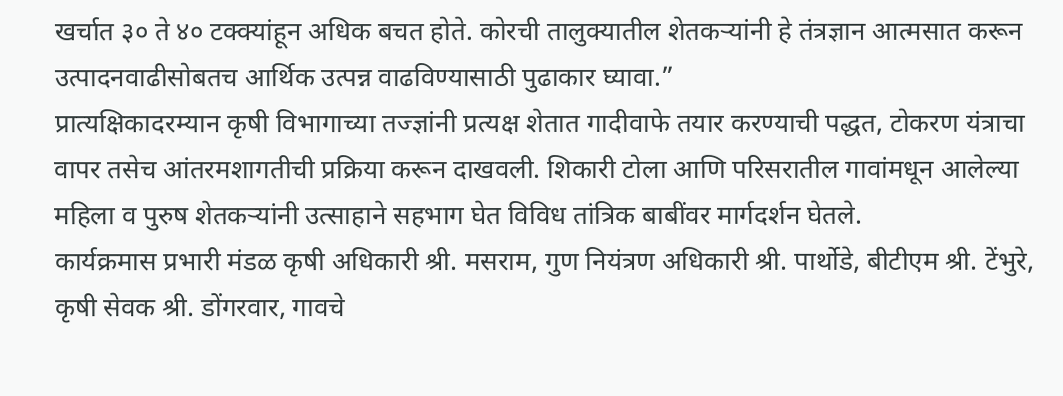खर्चात ३० ते ४० टक्क्यांहून अधिक बचत होते. कोरची तालुक्यातील शेतकऱ्यांनी हे तंत्रज्ञान आत्मसात करून उत्पादनवाढीसोबतच आर्थिक उत्पन्न वाढविण्यासाठी पुढाकार घ्यावा.”
प्रात्यक्षिकादरम्यान कृषी विभागाच्या तज्ज्ञांनी प्रत्यक्ष शेतात गादीवाफे तयार करण्याची पद्धत, टोकरण यंत्राचा वापर तसेच आंतरमशागतीची प्रक्रिया करून दाखवली. शिकारी टोला आणि परिसरातील गावांमधून आलेल्या महिला व पुरुष शेतकऱ्यांनी उत्साहाने सहभाग घेत विविध तांत्रिक बाबींवर मार्गदर्शन घेतले.
कार्यक्रमास प्रभारी मंडळ कृषी अधिकारी श्री. मसराम, गुण नियंत्रण अधिकारी श्री. पार्थोडे, बीटीएम श्री. टेंभुरे, कृषी सेवक श्री. डोंगरवार, गावचे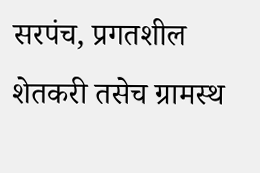सरपंच, प्रगतशील शेतकरी तसेच ग्रामस्थ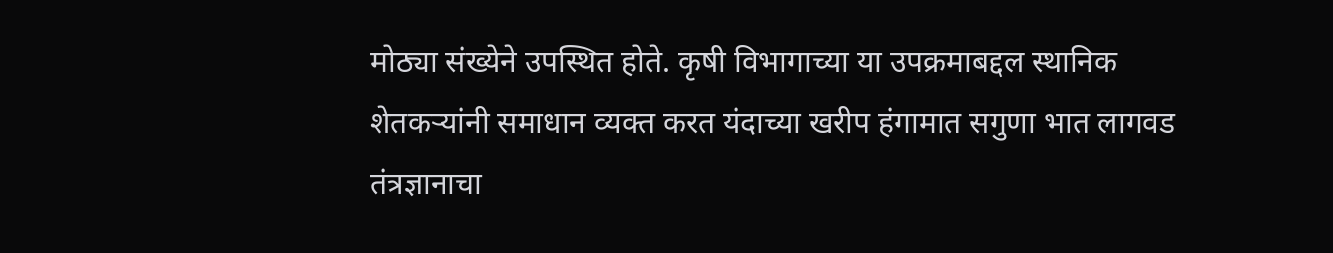मोठ्या संख्येने उपस्थित होते. कृषी विभागाच्या या उपक्रमाबद्दल स्थानिक शेतकऱ्यांनी समाधान व्यक्त करत यंदाच्या खरीप हंगामात सगुणा भात लागवड तंत्रज्ञानाचा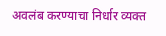अवलंब करण्याचा निर्धार व्यक्त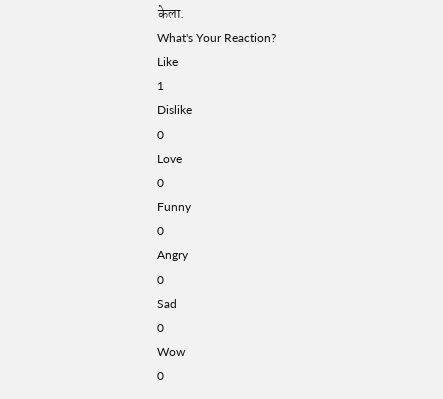केला.
What's Your Reaction?
Like
1
Dislike
0
Love
0
Funny
0
Angry
0
Sad
0
Wow
0